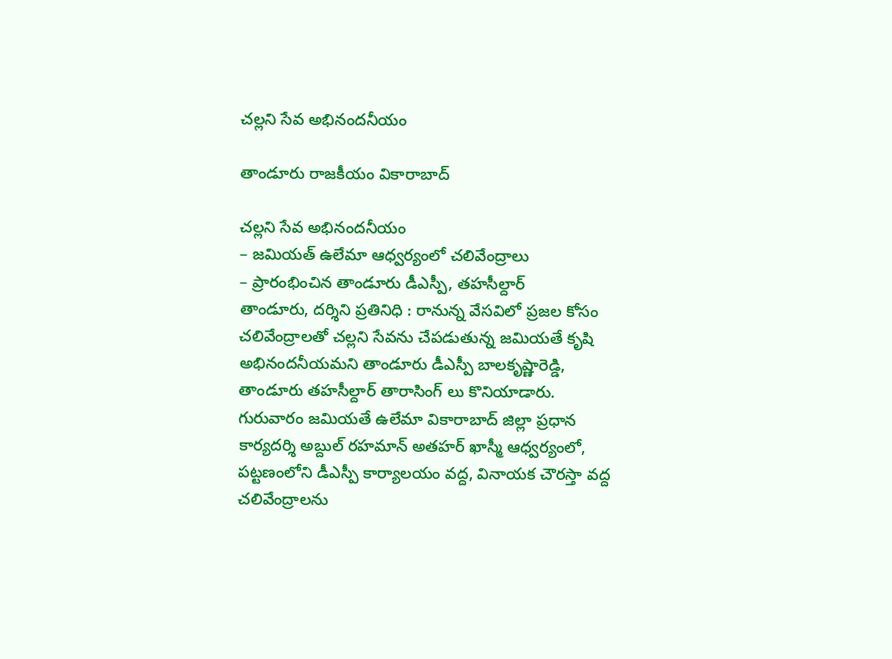చల్లని సేవ అభినందనీయం

తాండూరు రాజకీయం వికారాబాద్

చల్లని సేవ అభినందనీయం
– జమియత్ ఉలేమా ఆధ్వర్యంలో చలివేంద్రాలు
– ప్రారంభించిన తాండూరు డీఎస్పీ, తహసీల్దార్
తాండూరు, దర్శిని ప్రతినిధి : రానున్న వేసవిలో ప్రజల కోసం చలివేంద్రాలతో చల్లని సేవను చేపడుతున్న జమియతే కృషి అభినందనీయమని తాండూరు డీఎస్పీ బాలకృష్ణారెడ్డి, తాండూరు తహసీల్దార్ తారాసింగ్ లు కొనియాడారు. గురువారం జమియతే ఉలేమా వికారాబాద్ జిల్లా ప్రధాన కార్యదర్శి అబ్దుల్ రహమాన్ అతహర్ ఖాస్మీ ఆధ్వర్యంలో, పట్టణంలోని డీఎస్పీ కార్యాలయం వద్ద, వినాయక చౌరస్తా వద్ద చలివేంద్రాలను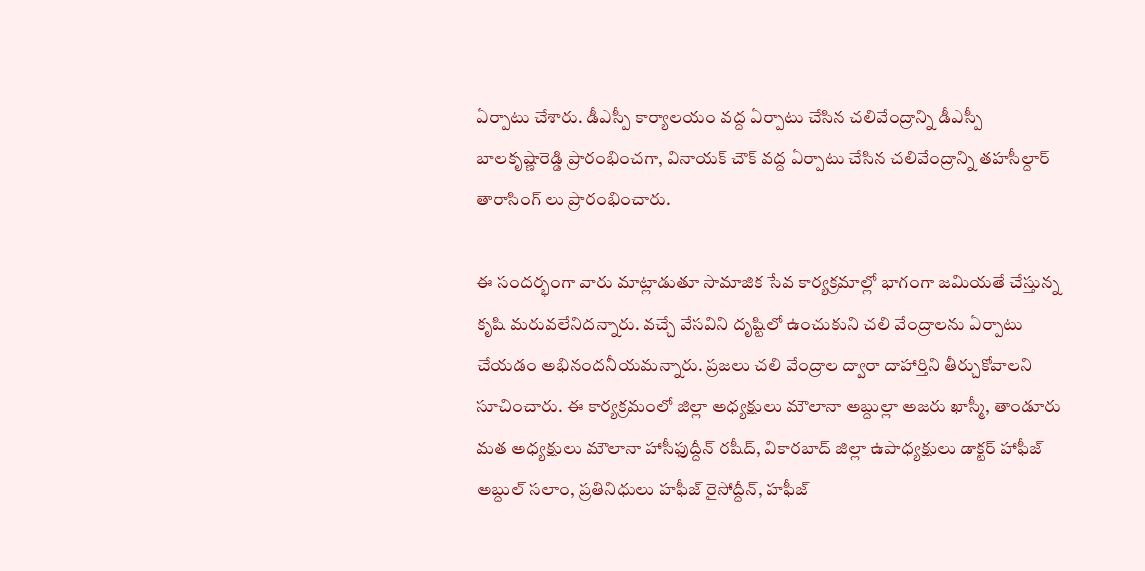ఏర్పాటు చేశారు. డీఎస్పీ కార్యాలయం వద్ద ఏర్పాటు చేసిన చలివేంద్రాన్ని డీఎస్పీ బాలకృష్ణారెడ్డి ప్రారంభించగా, వినాయక్ చౌక్ వద్ద ఏర్పాటు చేసిన చలివేంద్రాన్ని తహసీల్దార్ తారాసింగ్ లు ప్రారంభించారు.

ఈ సందర్భంగా వారు మాట్లాడుతూ సామాజిక సేవ కార్యక్రమాల్లో భాగంగా జమియతే చేస్తున్న కృషి మరువలేనిదన్నారు. వచ్చే వేసవిని దృష్టిలో ఉంచుకుని చలి వేంద్రాలను ఏర్పాటు చేయడం అభినందనీయమన్నారు. ప్రజలు చలి వేంద్రాల ద్వారా దాహార్తిని తీర్చుకోవాలని సూచించారు. ఈ కార్యక్రమంలో జిల్లా అధ్యక్షులు మౌలానా అబ్దుల్లా అజరు ఖాస్మీ, తాండూరు మత అధ్యక్షులు మౌలానా హాసీఫుద్దీన్ రషీద్, వికారబాద్ జిల్లా ఉపాధ్యక్షులు డాక్టర్ హాఫీజ్ అబ్దుల్ సలాం, ప్రతినిధులు హఫీజ్ రైసోద్దీన్, హఫీజ్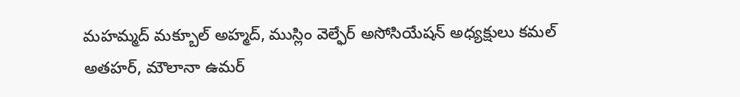మహమ్మద్ మక్బూల్ అహ్మద్, ముస్లిం వెల్ఫేర్ అసోసియేషన్ అధ్యక్షులు కమల్ అతహర్, మౌలానా ఉమర్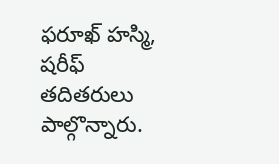ఫరూఖ్ హస్మి, షరీఫ్ తదితరులు పాల్గొన్నారు.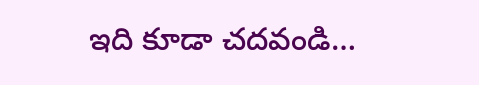ఇది కూడా చదవండి…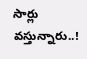సార్లు వస్తున్నారు..!